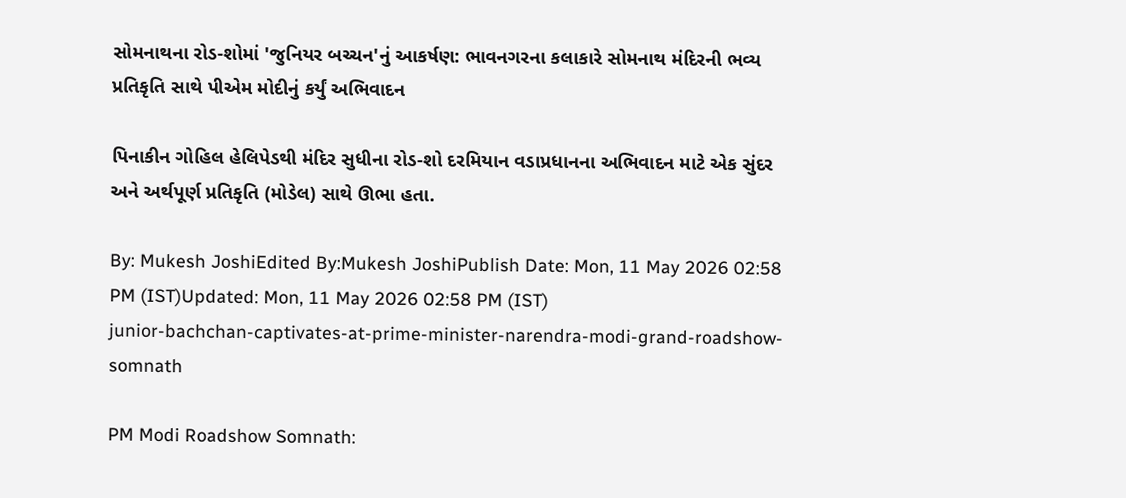સોમનાથના રોડ-શોમાં 'જુનિયર બચ્ચન'નું આકર્ષણ: ભાવનગરના કલાકારે સોમનાથ મંદિરની ભવ્ય પ્રતિકૃતિ સાથે પીએમ મોદીનું કર્યું અભિવાદન

પિનાકીન ગોહિલ હેલિપેડથી મંદિર સુધીના રોડ-શો દરમિયાન વડાપ્રધાનના અભિવાદન માટે એક સુંદર અને અર્થપૂર્ણ પ્રતિકૃતિ (મોડેલ) સાથે ઊભા હતા.

By: Mukesh JoshiEdited By:Mukesh JoshiPublish Date: Mon, 11 May 2026 02:58 PM (IST)Updated: Mon, 11 May 2026 02:58 PM (IST)
junior-bachchan-captivates-at-prime-minister-narendra-modi-grand-roadshow-somnath

PM Modi Roadshow Somnath: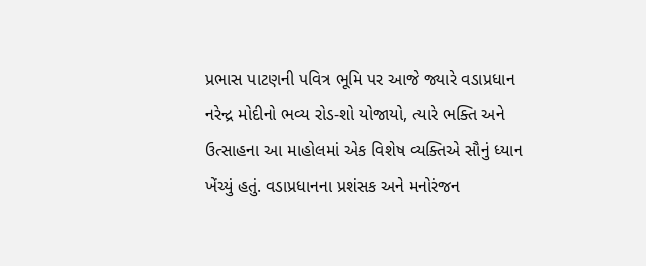પ્રભાસ પાટણની પવિત્ર ભૂમિ પર આજે જ્યારે વડાપ્રધાન નરેન્દ્ર મોદીનો ભવ્ય રોડ-શો યોજાયો, ત્યારે ભક્તિ અને ઉત્સાહના આ માહોલમાં એક વિશેષ વ્યક્તિએ સૌનું ધ્યાન ખેંચ્યું હતું. વડાપ્રધાનના પ્રશંસક અને મનોરંજન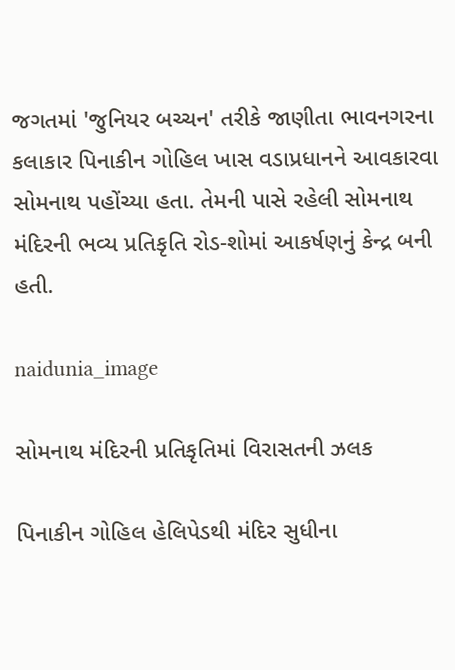જગતમાં 'જુનિયર બચ્ચન' તરીકે જાણીતા ભાવનગરના કલાકાર પિનાકીન ગોહિલ ખાસ વડાપ્રધાનને આવકારવા સોમનાથ પહોંચ્યા હતા. તેમની પાસે રહેલી સોમનાથ મંદિરની ભવ્ય પ્રતિકૃતિ રોડ-શોમાં આકર્ષણનું કેન્દ્ર બની હતી.

naidunia_image

સોમનાથ મંદિરની પ્રતિકૃતિમાં વિરાસતની ઝલક

પિનાકીન ગોહિલ હેલિપેડથી મંદિર સુધીના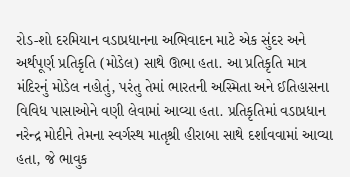રોડ-શો દરમિયાન વડાપ્રધાનના અભિવાદન માટે એક સુંદર અને અર્થપૂર્ણ પ્રતિકૃતિ (મોડેલ) સાથે ઊભા હતા. આ પ્રતિકૃતિ માત્ર મંદિરનું મોડેલ નહોતું, પરંતુ તેમાં ભારતની અસ્મિતા અને ઈતિહાસના વિવિધ પાસાઓને વણી લેવામાં આવ્યા હતા. પ્રતિકૃતિમાં વડાપ્રધાન નરેન્દ્ર મોદીને તેમના સ્વર્ગસ્થ માતૃશ્રી હીરાબા સાથે દર્શાવવામાં આવ્યા હતા, જે ભાવુક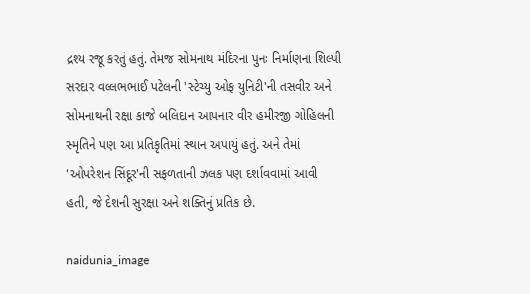દ્રશ્ય રજૂ કરતું હતું. તેમજ સોમનાથ મંદિરના પુનઃ નિર્માણના શિલ્પી સરદાર વલ્લભભાઈ પટેલની 'સ્ટેચ્યુ ઓફ યુનિટી'ની તસવીર અને સોમનાથની રક્ષા કાજે બલિદાન આપનાર વીર હમીરજી ગોહિલની સ્મૃતિને પણ આ પ્રતિકૃતિમાં સ્થાન અપાયું હતું. અને તેમાં 'ઓપરેશન સિંદૂર'ની સફળતાની ઝલક પણ દર્શાવવામાં આવી હતી, જે દેશની સુરક્ષા અને શક્તિનું પ્રતિક છે.

naidunia_image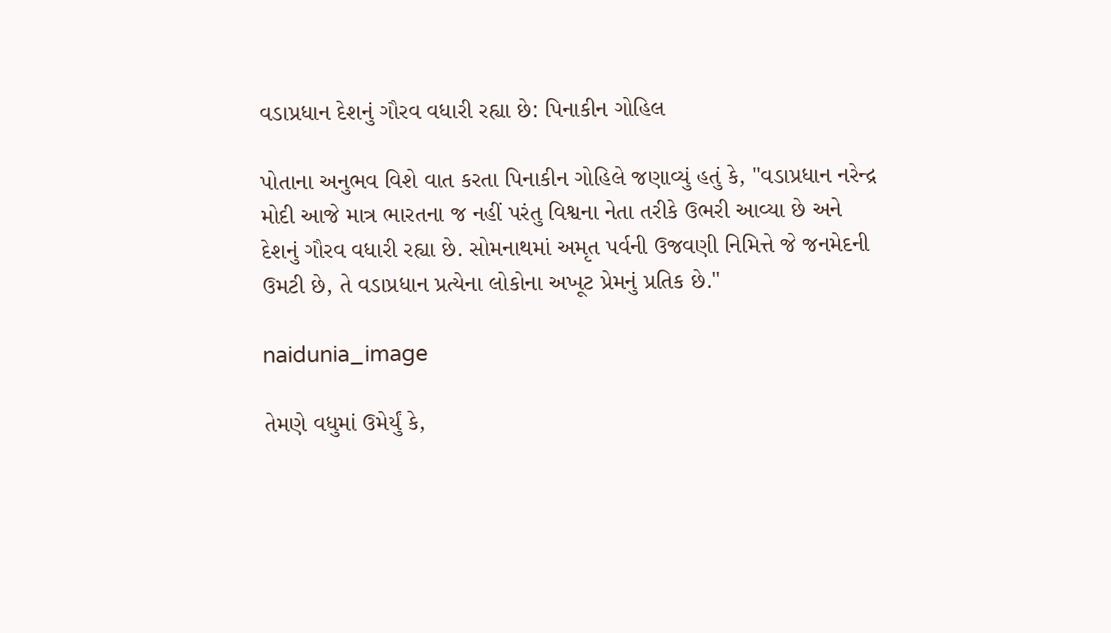વડાપ્રધાન દેશનું ગૌરવ વધારી રહ્યા છે: પિનાકીન ગોહિલ

પોતાના અનુભવ વિશે વાત કરતા પિનાકીન ગોહિલે જણાવ્યું હતું કે, "વડાપ્રધાન નરેન્દ્ર મોદી આજે માત્ર ભારતના જ નહીં પરંતુ વિશ્વના નેતા તરીકે ઉભરી આવ્યા છે અને દેશનું ગૌરવ વધારી રહ્યા છે. સોમનાથમાં અમૃત પર્વની ઉજવણી નિમિત્તે જે જનમેદની ઉમટી છે, તે વડાપ્રધાન પ્રત્યેના લોકોના અખૂટ પ્રેમનું પ્રતિક છે."

naidunia_image

તેમણે વધુમાં ઉમેર્યું કે,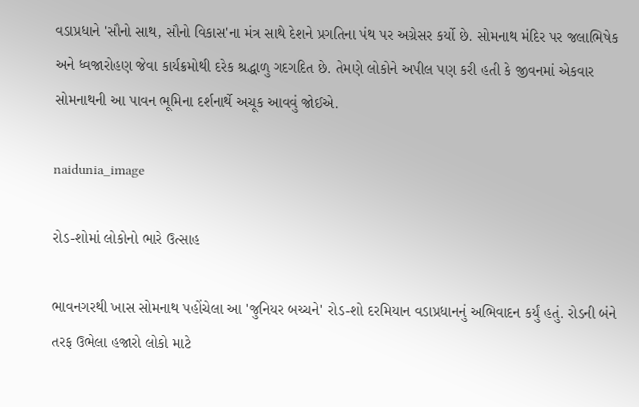વડાપ્રધાને 'સૌનો સાથ, સૌનો વિકાસ'ના મંત્ર સાથે દેશને પ્રગતિના પંથ પર અગ્રેસર કર્યો છે. સોમનાથ મંદિર પર જલાભિષેક અને ધ્વજારોહણ જેવા કાર્યક્રમોથી દરેક શ્રદ્ધાળુ ગદગદિત છે. તેમણે લોકોને અપીલ પણ કરી હતી કે જીવનમાં એકવાર સોમનાથની આ પાવન ભૂમિના દર્શનાર્થે અચૂક આવવું જોઈએ.

naidunia_image

રોડ-શોમાં લોકોનો ભારે ઉત્સાહ

ભાવનગરથી ખાસ સોમનાથ પહોંચેલા આ 'જુનિયર બચ્ચને' રોડ-શો દરમિયાન વડાપ્રધાનનું અભિવાદન કર્યું હતું. રોડની બંને તરફ ઉભેલા હજારો લોકો માટે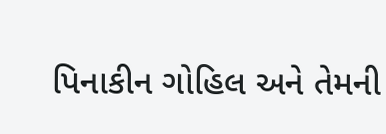પિનાકીન ગોહિલ અને તેમની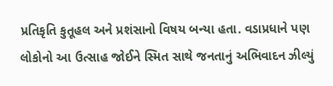પ્રતિકૃતિ કુતૂહલ અને પ્રશંસાનો વિષય બન્યા હતા. વડાપ્રધાને પણ લોકોનો આ ઉત્સાહ જોઈને સ્મિત સાથે જનતાનું અભિવાદન ઝીલ્યું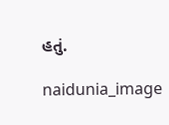હતું.

naidunia_image